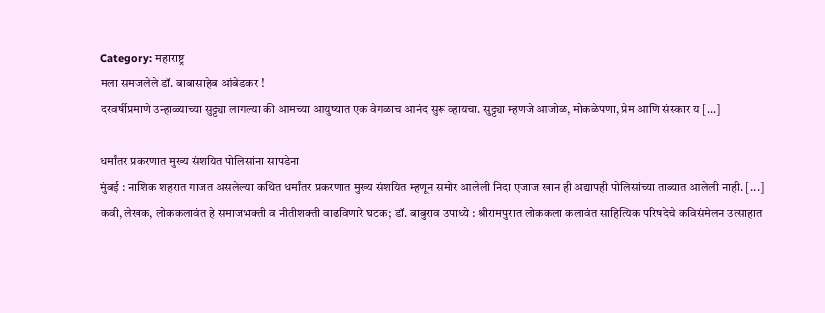Category: महाराष्ट्र
मला समजलेले डॉ. बाबासाहेब आंबेडकर !
दरवर्षीप्रमाणे उन्हाळ्याच्या सुट्ट्या लागल्या की आमच्या आयुष्यात एक वेगळाच आनंद सुरू व्हायचा. सुट्ट्या म्हणजे आजोळ, मोकळेपणा, प्रेम आणि संस्कार य [...]

धर्मांतर प्रकरणात मुख्य संशयित पोलिसांना सापडेना
मुंबई : नाशिक शहरात गाजत असलेल्या कथित धर्मांतर प्रकरणात मुख्य संशयित म्हणून समोर आलेली निदा एजाज खान ही अद्यापही पोलिसांच्या ताब्यात आलेली नाही. [...]
कवी, लेखक, लोककलावंत हे समाजभक्ती व नीतीशक्ती वाढविणारे घटक; डॉ. बाबुराव उपाध्ये : श्रीरामपुरात लोककला कलावंत साहित्यिक परिषदेचे कविसंमेलन उत्साहात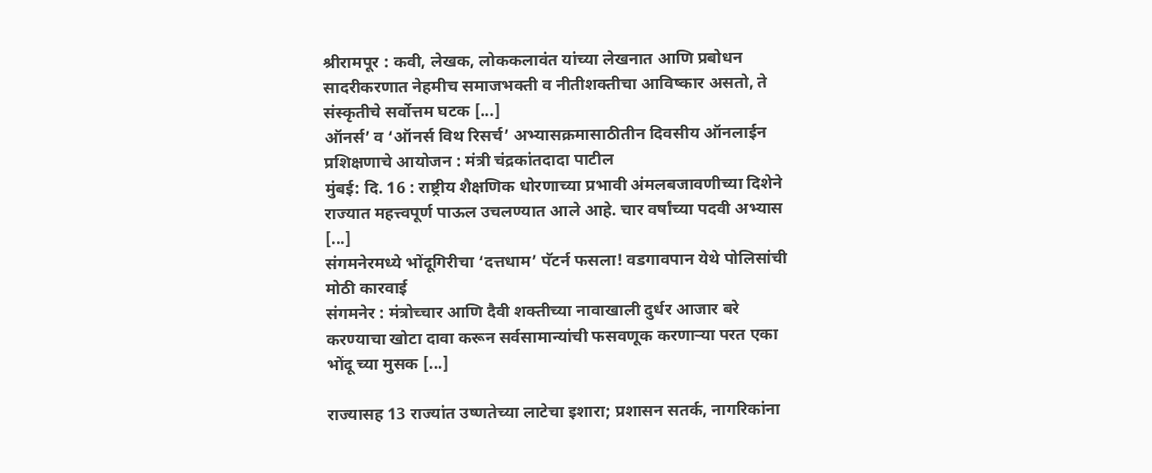श्रीरामपूर : कवी, लेखक, लोककलावंत यांच्या लेखनात आणि प्रबोधन सादरीकरणात नेहमीच समाजभक्ती व नीतीशक्तीचा आविष्कार असतो, ते संस्कृतीचे सर्वोत्तम घटक [...]
ऑनर्स’ व ‘ऑनर्स विथ रिसर्च’ अभ्यासक्रमासाठीतीन दिवसीय ऑनलाईन प्रशिक्षणाचे आयोजन : मंत्री चंद्रकांतदादा पाटील
मुंबई: दि. 16 : राष्ट्रीय शैक्षणिक धोरणाच्या प्रभावी अंमलबजावणीच्या दिशेने राज्यात महत्त्वपूर्ण पाऊल उचलण्यात आले आहे. चार वर्षांच्या पदवी अभ्यास [...]
संगमनेरमध्ये भोंदूगिरीचा ‘दत्तधाम’ पॅटर्न फसला! वडगावपान येथे पोलिसांची मोठी कारवाई
संगमनेर : मंत्रोच्चार आणि दैवी शक्तीच्या नावाखाली दुर्धर आजार बरे करण्याचा खोटा दावा करून सर्वसामान्यांची फसवणूक करणाऱ्या परत एका भोंदू च्या मुसक [...]

राज्यासह 13 राज्यांत उष्णतेच्या लाटेचा इशारा; प्रशासन सतर्क, नागरिकांना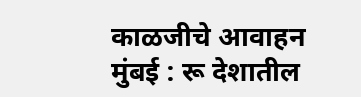काळजीचे आवाहन
मुंबई : रू देशातील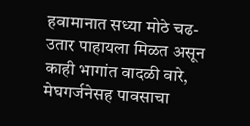हवामानात सध्या मोठे चढ-उतार पाहायला मिळत असून काही भागांत वादळी वारे, मेघगर्जनेसह पावसाचा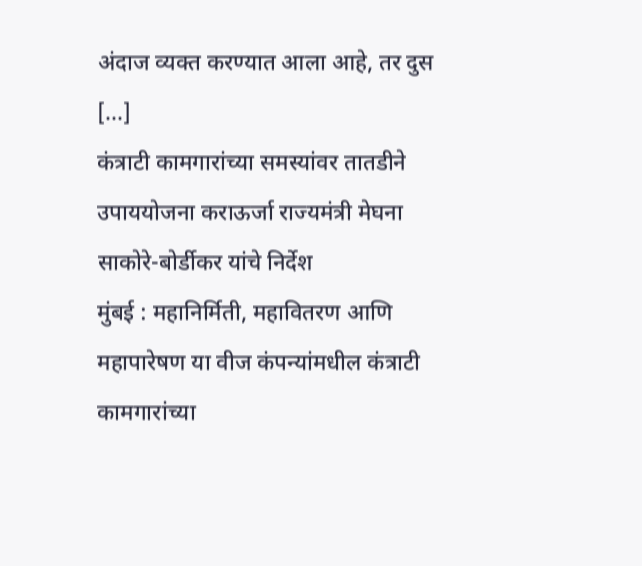अंदाज व्यक्त करण्यात आला आहे, तर दुस [...]
कंत्राटी कामगारांच्या समस्यांवर तातडीने उपाययोजना कराऊर्जा राज्यमंत्री मेघना साकोरे-बोर्डीकर यांचे निर्देश
मुंबई : महानिर्मिती, महावितरण आणि महापारेषण या वीज कंपन्यांमधील कंत्राटी कामगारांच्या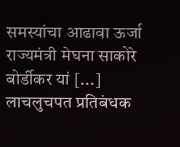समस्यांचा आढावा ऊर्जा राज्यमंत्री मेघना साकोरे बोर्डीकर यां [...]
लाचलुचपत प्रतिबंधक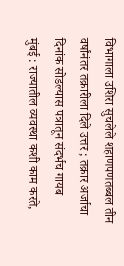विभागाला उशिरा सुचलेले शहाणपणतब्बल तीन वर्षांनंतर तक्रारीला दिले उत्तर ; तक्रार अर्जाचा दिनांक सोडल्यास पत्रातून संदर्भच गायब
मुंबई : राज्यातील व्यवस्था कशी काम करते,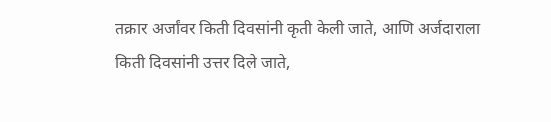तक्रार अर्जांवर किती दिवसांनी कृती केली जाते, आणि अर्जदाराला किती दिवसांनी उत्तर दिले जाते,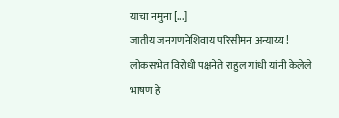याचा नमुना [...]
जातीय जनगणनेशिवाय परिसीमन अन्याय्य !
लोकसभेत विरोधी पक्षनेते राहुल गांधी यांनी केलेले भाषण हे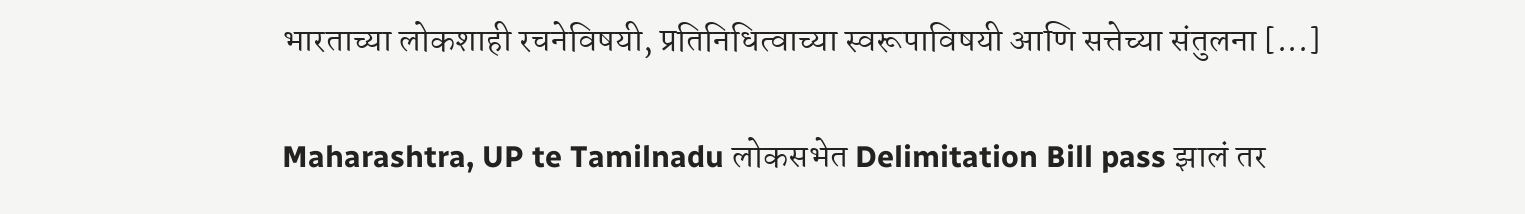भारताच्या लोकशाही रचनेविषयी, प्रतिनिधित्वाच्या स्वरूपाविषयी आणि सत्तेच्या संतुलना [...]

Maharashtra, UP te Tamilnadu लोकसभेत Delimitation Bill pass झालं तर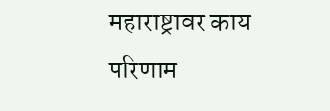महाराष्ट्रावर काय परिणाम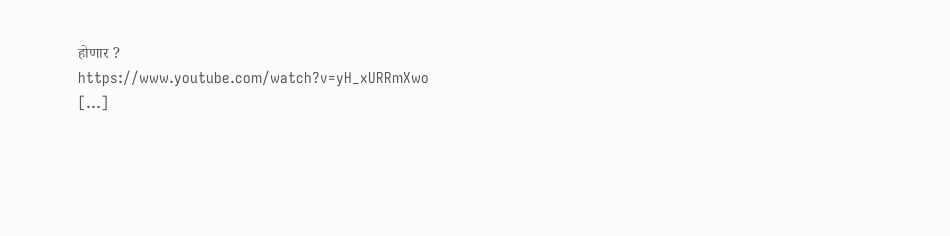होणार ?
https://www.youtube.com/watch?v=yH_xURRmXwo
[...]